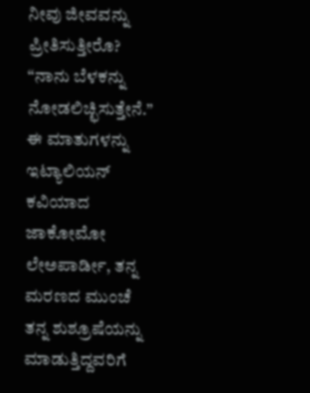ನೀವು ಜೀವವನ್ನು ಪ್ರೀತಿಸುತ್ತೀರೊ?
“ನಾನು ಬೆಳಕನ್ನು ನೋಡಲಿಚ್ಛಿಸುತ್ತೇನೆ.” ಈ ಮಾತುಗಳನ್ನು ಇಟ್ಯಾಲಿಯನ್ ಕವಿಯಾದ ಜಾಕೋಮೋ ಲೇಅಪಾರ್ಡೀ, ತನ್ನ ಮರಣದ ಮುಂಚೆ ತನ್ನ ಶುಶ್ರೂಷೆಯನ್ನು ಮಾಡುತ್ತಿದ್ದವರಿಗೆ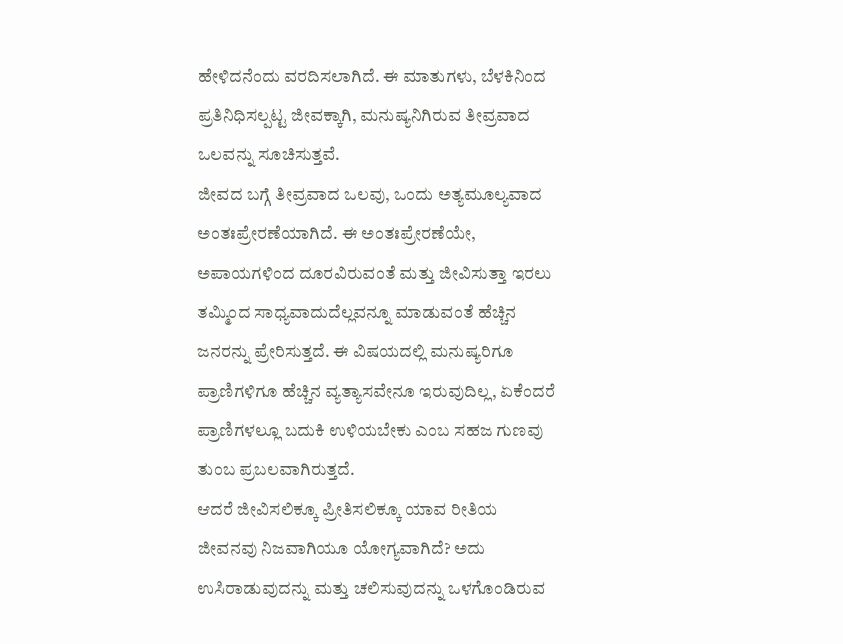ಹೇಳಿದನೆಂದು ವರದಿಸಲಾಗಿದೆ. ಈ ಮಾತುಗಳು, ಬೆಳಕಿನಿಂದ ಪ್ರತಿನಿಧಿಸಲ್ಪಟ್ಟ ಜೀವಕ್ಕಾಗಿ, ಮನುಷ್ಯನಿಗಿರುವ ತೀವ್ರವಾದ ಒಲವನ್ನು ಸೂಚಿಸುತ್ತವೆ.
ಜೀವದ ಬಗ್ಗೆ ತೀವ್ರವಾದ ಒಲವು, ಒಂದು ಅತ್ಯಮೂಲ್ಯವಾದ ಅಂತಃಪ್ರೇರಣೆಯಾಗಿದೆ. ಈ ಅಂತಃಪ್ರೇರಣೆಯೇ, ಅಪಾಯಗಳಿಂದ ದೂರವಿರುವಂತೆ ಮತ್ತು ಜೀವಿಸುತ್ತಾ ಇರಲು ತಮ್ಮಿಂದ ಸಾಧ್ಯವಾದುದೆಲ್ಲವನ್ನೂ ಮಾಡುವಂತೆ ಹೆಚ್ಚಿನ ಜನರನ್ನು ಪ್ರೇರಿಸುತ್ತದೆ. ಈ ವಿಷಯದಲ್ಲಿ ಮನುಷ್ಯರಿಗೂ ಪ್ರಾಣಿಗಳಿಗೂ ಹೆಚ್ಚಿನ ವ್ಯತ್ಯಾಸವೇನೂ ಇರುವುದಿಲ್ಲ, ಏಕೆಂದರೆ ಪ್ರಾಣಿಗಳಲ್ಲೂ ಬದುಕಿ ಉಳಿಯಬೇಕು ಎಂಬ ಸಹಜ ಗುಣವು ತುಂಬ ಪ್ರಬಲವಾಗಿರುತ್ತದೆ.
ಆದರೆ ಜೀವಿಸಲಿಕ್ಕೂ ಪ್ರೀತಿಸಲಿಕ್ಕೂ ಯಾವ ರೀತಿಯ ಜೀವನವು ನಿಜವಾಗಿಯೂ ಯೋಗ್ಯವಾಗಿದೆ? ಅದು ಉಸಿರಾಡುವುದನ್ನು ಮತ್ತು ಚಲಿಸುವುದನ್ನು ಒಳಗೊಂಡಿರುವ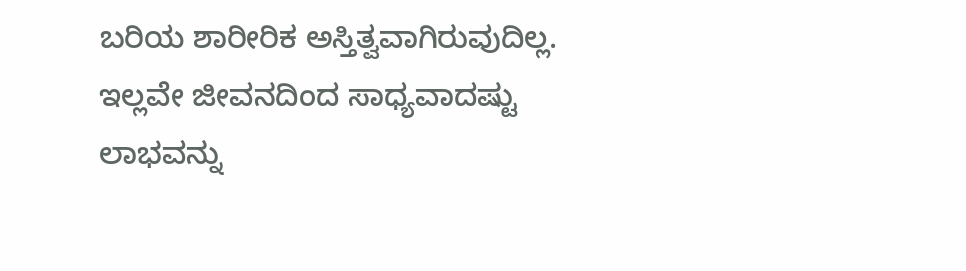ಬರಿಯ ಶಾರೀರಿಕ ಅಸ್ತಿತ್ವವಾಗಿರುವುದಿಲ್ಲ. ಇಲ್ಲವೇ ಜೀವನದಿಂದ ಸಾಧ್ಯವಾದಷ್ಟು ಲಾಭವನ್ನು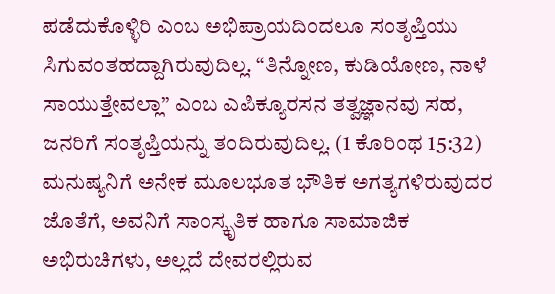ಪಡೆದುಕೊಳ್ಳಿರಿ ಎಂಬ ಅಭಿಪ್ರಾಯದಿಂದಲೂ ಸಂತೃಪ್ತಿಯು ಸಿಗುವಂತಹದ್ದಾಗಿರುವುದಿಲ್ಲ. “ತಿನ್ನೋಣ, ಕುಡಿಯೋಣ, ನಾಳೆ ಸಾಯುತ್ತೇವಲ್ಲಾ” ಎಂಬ ಎಪಿಕ್ಯೂರಸನ ತತ್ವಜ್ಞಾನವು ಸಹ, ಜನರಿಗೆ ಸಂತೃಪ್ತಿಯನ್ನು ತಂದಿರುವುದಿಲ್ಲ. (1 ಕೊರಿಂಥ 15:32) ಮನುಷ್ಯನಿಗೆ ಅನೇಕ ಮೂಲಭೂತ ಭೌತಿಕ ಅಗತ್ಯಗಳಿರುವುದರ ಜೊತೆಗೆ, ಅವನಿಗೆ ಸಾಂಸ್ಕೃತಿಕ ಹಾಗೂ ಸಾಮಾಜಿಕ ಅಭಿರುಚಿಗಳು, ಅಲ್ಲದೆ ದೇವರಲ್ಲಿರುವ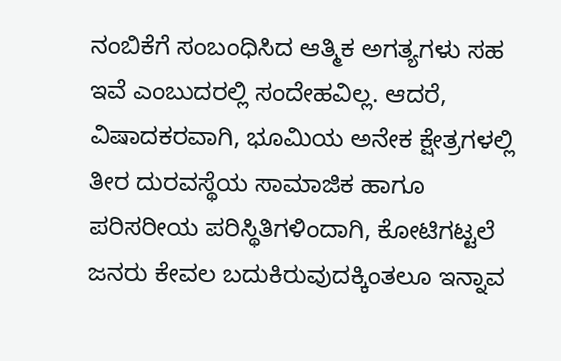ನಂಬಿಕೆಗೆ ಸಂಬಂಧಿಸಿದ ಆತ್ಮಿಕ ಅಗತ್ಯಗಳು ಸಹ ಇವೆ ಎಂಬುದರಲ್ಲಿ ಸಂದೇಹವಿಲ್ಲ. ಆದರೆ, ವಿಷಾದಕರವಾಗಿ, ಭೂಮಿಯ ಅನೇಕ ಕ್ಷೇತ್ರಗಳಲ್ಲಿ ತೀರ ದುರವಸ್ಥೆಯ ಸಾಮಾಜಿಕ ಹಾಗೂ ಪರಿಸರೀಯ ಪರಿಸ್ಥಿತಿಗಳಿಂದಾಗಿ, ಕೋಟಿಗಟ್ಟಲೆ ಜನರು ಕೇವಲ ಬದುಕಿರುವುದಕ್ಕಿಂತಲೂ ಇನ್ನಾವ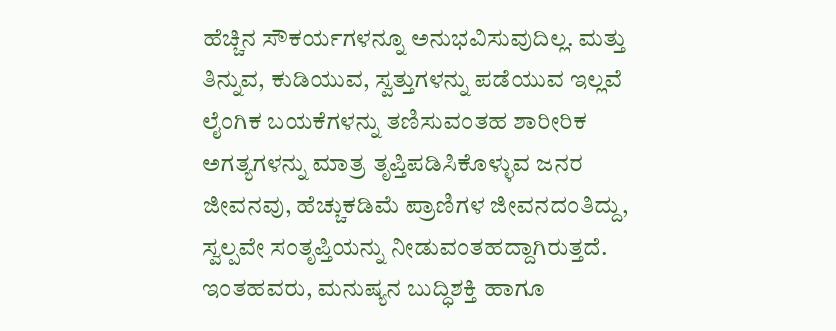ಹೆಚ್ಚಿನ ಸೌಕರ್ಯಗಳನ್ನೂ ಅನುಭವಿಸುವುದಿಲ್ಲ. ಮತ್ತು ತಿನ್ನುವ, ಕುಡಿಯುವ, ಸ್ವತ್ತುಗಳನ್ನು ಪಡೆಯುವ ಇಲ್ಲವೆ ಲೈಂಗಿಕ ಬಯಕೆಗಳನ್ನು ತಣಿಸುವಂತಹ ಶಾರೀರಿಕ ಅಗತ್ಯಗಳನ್ನು ಮಾತ್ರ ತೃಪ್ತಿಪಡಿಸಿಕೊಳ್ಳುವ ಜನರ ಜೀವನವು, ಹೆಚ್ಚುಕಡಿಮೆ ಪ್ರಾಣಿಗಳ ಜೀವನದಂತಿದ್ದು, ಸ್ವಲ್ಪವೇ ಸಂತೃಪ್ತಿಯನ್ನು ನೀಡುವಂತಹದ್ದಾಗಿರುತ್ತದೆ. ಇಂತಹವರು, ಮನುಷ್ಯನ ಬುದ್ಧಿಶಕ್ತಿ ಹಾಗೂ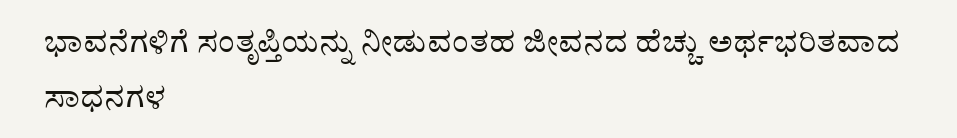ಭಾವನೆಗಳಿಗೆ ಸಂತೃಪ್ತಿಯನ್ನು ನೀಡುವಂತಹ ಜೀವನದ ಹೆಚ್ಚು ಅರ್ಥಭರಿತವಾದ ಸಾಧನಗಳ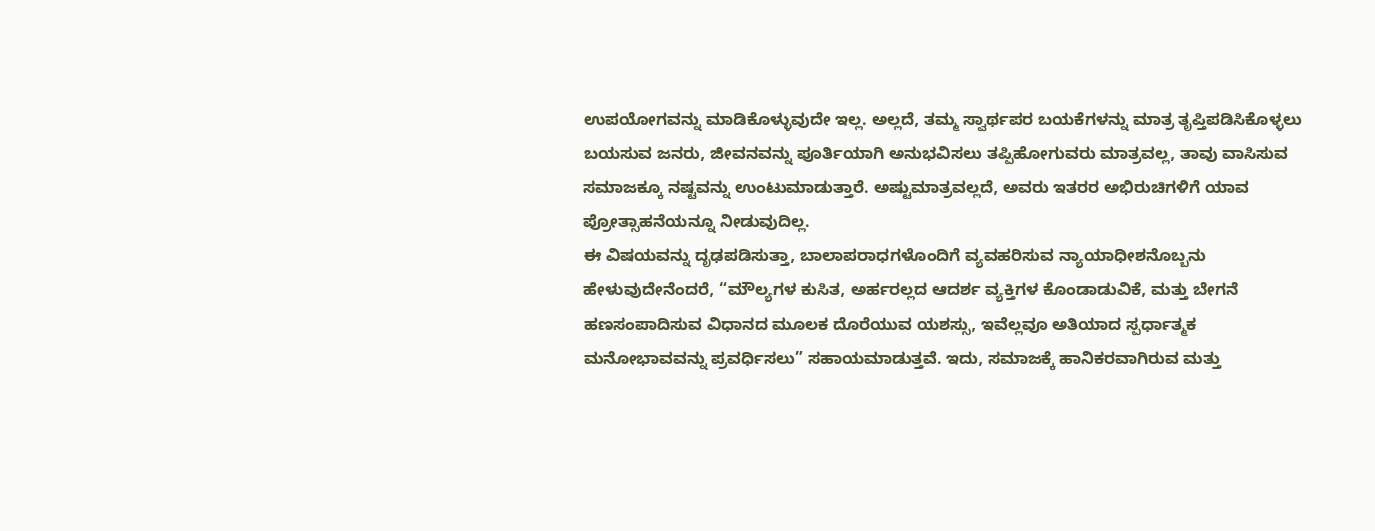ಉಪಯೋಗವನ್ನು ಮಾಡಿಕೊಳ್ಳುವುದೇ ಇಲ್ಲ. ಅಲ್ಲದೆ, ತಮ್ಮ ಸ್ವಾರ್ಥಪರ ಬಯಕೆಗಳನ್ನು ಮಾತ್ರ ತೃಪ್ತಿಪಡಿಸಿಕೊಳ್ಳಲು ಬಯಸುವ ಜನರು, ಜೀವನವನ್ನು ಪೂರ್ತಿಯಾಗಿ ಅನುಭವಿಸಲು ತಪ್ಪಿಹೋಗುವರು ಮಾತ್ರವಲ್ಲ, ತಾವು ವಾಸಿಸುವ ಸಮಾಜಕ್ಕೂ ನಷ್ಟವನ್ನು ಉಂಟುಮಾಡುತ್ತಾರೆ. ಅಷ್ಟುಮಾತ್ರವಲ್ಲದೆ, ಅವರು ಇತರರ ಅಭಿರುಚಿಗಳಿಗೆ ಯಾವ ಪ್ರೋತ್ಸಾಹನೆಯನ್ನೂ ನೀಡುವುದಿಲ್ಲ.
ಈ ವಿಷಯವನ್ನು ದೃಢಪಡಿಸುತ್ತಾ, ಬಾಲಾಪರಾಧಗಳೊಂದಿಗೆ ವ್ಯವಹರಿಸುವ ನ್ಯಾಯಾಧೀಶನೊಬ್ಬನು ಹೇಳುವುದೇನೆಂದರೆ, “ಮೌಲ್ಯಗಳ ಕುಸಿತ, ಅರ್ಹರಲ್ಲದ ಆದರ್ಶ ವ್ಯಕ್ತಿಗಳ ಕೊಂಡಾಡುವಿಕೆ, ಮತ್ತು ಬೇಗನೆ ಹಣಸಂಪಾದಿಸುವ ವಿಧಾನದ ಮೂಲಕ ದೊರೆಯುವ ಯಶಸ್ಸು, ಇವೆಲ್ಲವೂ ಅತಿಯಾದ ಸ್ಪರ್ಧಾತ್ಮಕ ಮನೋಭಾವವನ್ನು ಪ್ರವರ್ಧಿಸಲು” ಸಹಾಯಮಾಡುತ್ತವೆ. ಇದು, ಸಮಾಜಕ್ಕೆ ಹಾನಿಕರವಾಗಿರುವ ಮತ್ತು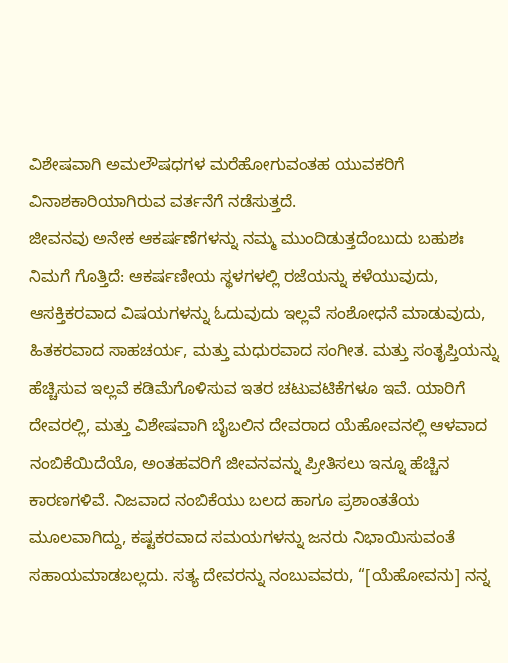ವಿಶೇಷವಾಗಿ ಅಮಲೌಷಧಗಳ ಮರೆಹೋಗುವಂತಹ ಯುವಕರಿಗೆ ವಿನಾಶಕಾರಿಯಾಗಿರುವ ವರ್ತನೆಗೆ ನಡೆಸುತ್ತದೆ.
ಜೀವನವು ಅನೇಕ ಆಕರ್ಷಣೆಗಳನ್ನು ನಮ್ಮ ಮುಂದಿಡುತ್ತದೆಂಬುದು ಬಹುಶಃ ನಿಮಗೆ ಗೊತ್ತಿದೆ: ಆಕರ್ಷಣೀಯ ಸ್ಥಳಗಳಲ್ಲಿ ರಜೆಯನ್ನು ಕಳೆಯುವುದು, ಆಸಕ್ತಿಕರವಾದ ವಿಷಯಗಳನ್ನು ಓದುವುದು ಇಲ್ಲವೆ ಸಂಶೋಧನೆ ಮಾಡುವುದು, ಹಿತಕರವಾದ ಸಾಹಚರ್ಯ, ಮತ್ತು ಮಧುರವಾದ ಸಂಗೀತ. ಮತ್ತು ಸಂತೃಪ್ತಿಯನ್ನು ಹೆಚ್ಚಿಸುವ ಇಲ್ಲವೆ ಕಡಿಮೆಗೊಳಿಸುವ ಇತರ ಚಟುವಟಿಕೆಗಳೂ ಇವೆ. ಯಾರಿಗೆ ದೇವರಲ್ಲಿ, ಮತ್ತು ವಿಶೇಷವಾಗಿ ಬೈಬಲಿನ ದೇವರಾದ ಯೆಹೋವನಲ್ಲಿ ಆಳವಾದ ನಂಬಿಕೆಯಿದೆಯೊ, ಅಂತಹವರಿಗೆ ಜೀವನವನ್ನು ಪ್ರೀತಿಸಲು ಇನ್ನೂ ಹೆಚ್ಚಿನ ಕಾರಣಗಳಿವೆ. ನಿಜವಾದ ನಂಬಿಕೆಯು ಬಲದ ಹಾಗೂ ಪ್ರಶಾಂತತೆಯ ಮೂಲವಾಗಿದ್ದು, ಕಷ್ಟಕರವಾದ ಸಮಯಗಳನ್ನು ಜನರು ನಿಭಾಯಿಸುವಂತೆ ಸಹಾಯಮಾಡಬಲ್ಲದು. ಸತ್ಯ ದೇವರನ್ನು ನಂಬುವವರು, “[ಯೆಹೋವನು] ನನ್ನ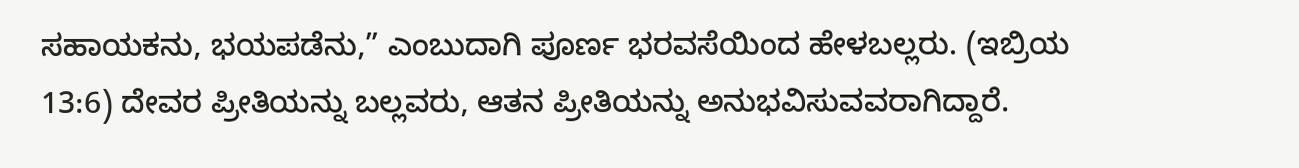ಸಹಾಯಕನು, ಭಯಪಡೆನು,” ಎಂಬುದಾಗಿ ಪೂರ್ಣ ಭರವಸೆಯಿಂದ ಹೇಳಬಲ್ಲರು. (ಇಬ್ರಿಯ 13:6) ದೇವರ ಪ್ರೀತಿಯನ್ನು ಬಲ್ಲವರು, ಆತನ ಪ್ರೀತಿಯನ್ನು ಅನುಭವಿಸುವವರಾಗಿದ್ದಾರೆ.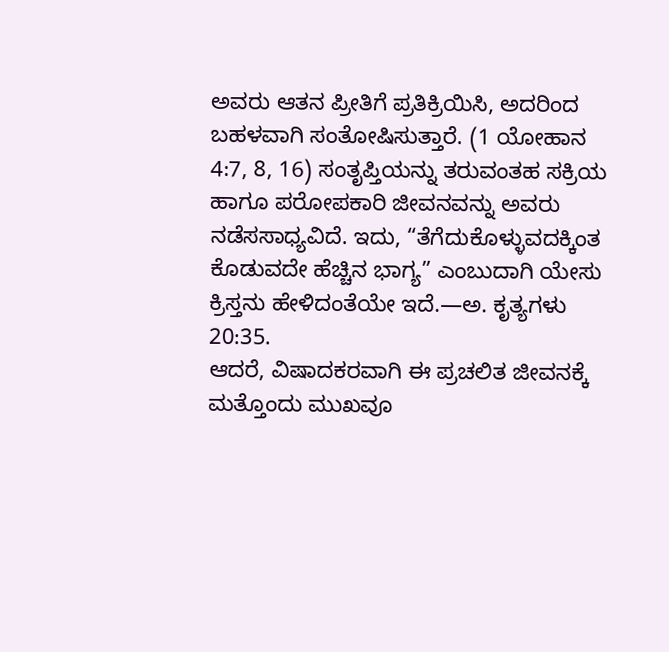ಅವರು ಆತನ ಪ್ರೀತಿಗೆ ಪ್ರತಿಕ್ರಿಯಿಸಿ, ಅದರಿಂದ ಬಹಳವಾಗಿ ಸಂತೋಷಿಸುತ್ತಾರೆ. (1 ಯೋಹಾನ 4:7, 8, 16) ಸಂತೃಪ್ತಿಯನ್ನು ತರುವಂತಹ ಸಕ್ರಿಯ ಹಾಗೂ ಪರೋಪಕಾರಿ ಜೀವನವನ್ನು ಅವರು ನಡೆಸಸಾಧ್ಯವಿದೆ. ಇದು, “ತೆಗೆದುಕೊಳ್ಳುವದಕ್ಕಿಂತ ಕೊಡುವದೇ ಹೆಚ್ಚಿನ ಭಾಗ್ಯ” ಎಂಬುದಾಗಿ ಯೇಸು ಕ್ರಿಸ್ತನು ಹೇಳಿದಂತೆಯೇ ಇದೆ.—ಅ. ಕೃತ್ಯಗಳು 20:35.
ಆದರೆ, ವಿಷಾದಕರವಾಗಿ ಈ ಪ್ರಚಲಿತ ಜೀವನಕ್ಕೆ ಮತ್ತೊಂದು ಮುಖವೂ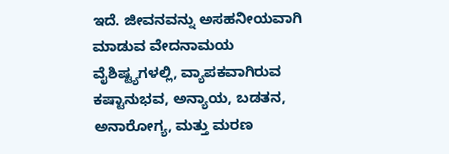ಇದೆ. ಜೀವನವನ್ನು ಅಸಹನೀಯವಾಗಿ ಮಾಡುವ ವೇದನಾಮಯ ವೈಶಿಷ್ಟ್ಯಗಳಲ್ಲಿ, ವ್ಯಾಪಕವಾಗಿರುವ ಕಷ್ಟಾನುಭವ, ಅನ್ಯಾಯ, ಬಡತನ, ಅನಾರೋಗ್ಯ, ಮತ್ತು ಮರಣ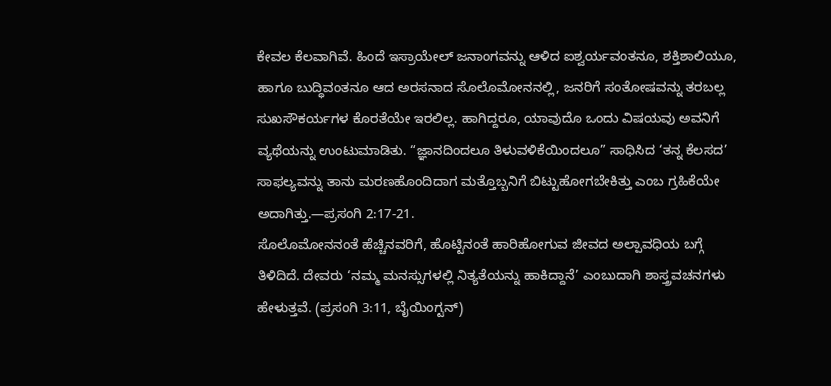ಕೇವಲ ಕೆಲವಾಗಿವೆ. ಹಿಂದೆ ಇಸ್ರಾಯೇಲ್ ಜನಾಂಗವನ್ನು ಆಳಿದ ಐಶ್ವರ್ಯವಂತನೂ, ಶಕ್ತಿಶಾಲಿಯೂ, ಹಾಗೂ ಬುದ್ಧಿವಂತನೂ ಆದ ಅರಸನಾದ ಸೊಲೊಮೋನನಲ್ಲಿ, ಜನರಿಗೆ ಸಂತೋಷವನ್ನು ತರಬಲ್ಲ ಸುಖಸೌಕರ್ಯಗಳ ಕೊರತೆಯೇ ಇರಲಿಲ್ಲ. ಹಾಗಿದ್ದರೂ, ಯಾವುದೊ ಒಂದು ವಿಷಯವು ಅವನಿಗೆ ವ್ಯಥೆಯನ್ನು ಉಂಟುಮಾಡಿತು. “ಜ್ಞಾನದಿಂದಲೂ ತಿಳುವಳಿಕೆಯಿಂದಲೂ” ಸಾಧಿಸಿದ ‘ತನ್ನ ಕೆಲಸದ’ ಸಾಫಲ್ಯವನ್ನು ತಾನು ಮರಣಹೊಂದಿದಾಗ ಮತ್ತೊಬ್ಬನಿಗೆ ಬಿಟ್ಟುಹೋಗಬೇಕಿತ್ತು ಎಂಬ ಗ್ರಹಿಕೆಯೇ ಅದಾಗಿತ್ತು.—ಪ್ರಸಂಗಿ 2:17-21.
ಸೊಲೊಮೋನನಂತೆ ಹೆಚ್ಚಿನವರಿಗೆ, ಹೊಟ್ಟಿನಂತೆ ಹಾರಿಹೋಗುವ ಜೀವದ ಅಲ್ಪಾವಧಿಯ ಬಗ್ಗೆ ತಿಳಿದಿದೆ. ದೇವರು ‘ನಮ್ಮ ಮನಸ್ಸುಗಳಲ್ಲಿ ನಿತ್ಯತೆಯನ್ನು ಹಾಕಿದ್ದಾನೆ’ ಎಂಬುದಾಗಿ ಶಾಸ್ತ್ರವಚನಗಳು ಹೇಳುತ್ತವೆ. (ಪ್ರಸಂಗಿ 3:11, ಬೈಯಿಂಗ್ಟನ್)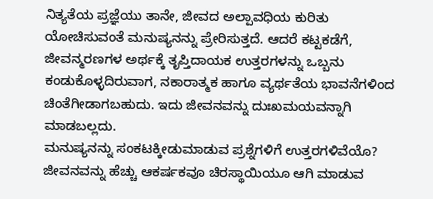ನಿತ್ಯತೆಯ ಪ್ರಜ್ಞೆಯು ತಾನೇ, ಜೀವದ ಅಲ್ಪಾವಧಿಯ ಕುರಿತು ಯೋಚಿಸುವಂತೆ ಮನುಷ್ಯನನ್ನು ಪ್ರೇರಿಸುತ್ತದೆ. ಆದರೆ ಕಟ್ಟಕಡೆಗೆ, ಜೀವನ್ಮರಣಗಳ ಅರ್ಥಕ್ಕೆ ತೃಪ್ತಿದಾಯಕ ಉತ್ತರಗಳನ್ನು ಒಬ್ಬನು ಕಂಡುಕೊಳ್ಳದಿರುವಾಗ, ನಕಾರಾತ್ಮಕ ಹಾಗೂ ವ್ಯರ್ಥತೆಯ ಭಾವನೆಗಳಿಂದ ಚಿಂತೆಗೀಡಾಗಬಹುದು. ಇದು ಜೀವನವನ್ನು ದುಃಖಮಯವನ್ನಾಗಿ ಮಾಡಬಲ್ಲದು.
ಮನುಷ್ಯನನ್ನು ಸಂಕಟಕ್ಕೀಡುಮಾಡುವ ಪ್ರಶ್ನೆಗಳಿಗೆ ಉತ್ತರಗಳಿವೆಯೊ? ಜೀವನವನ್ನು ಹೆಚ್ಚು ಆಕರ್ಷಕವೂ ಚಿರಸ್ಥಾಯಿಯೂ ಆಗಿ ಮಾಡುವ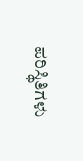ಪರಿಸ್ಥಿತಿಗಳು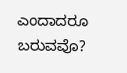ಎಂದಾದರೂ ಬರುವವೊ?